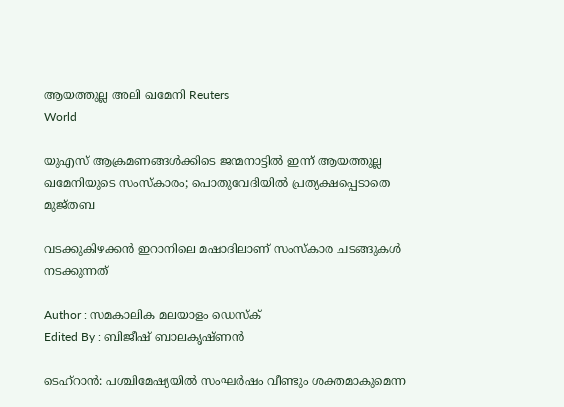ആയത്തുല്ല അലി ഖമേനി Reuters
World

യുഎസ് ആക്രമണങ്ങള്‍ക്കിടെ ജന്മനാട്ടില്‍ ഇന്ന് ആയത്തുല്ല ഖമേനിയുടെ സംസ്‌കാരം; പൊതുവേദിയില്‍ പ്രത്യക്ഷപ്പെടാതെ മുജ്തബ

വടക്കുകിഴക്കന്‍ ഇറാനിലെ മഷാദിലാണ് സംസ്‌കാര ചടങ്ങുകള്‍ നടക്കുന്നത്

Author : സമകാലിക മലയാളം ഡെസ്ക്
Edited By : ബിജീഷ് ബാലകൃഷ്ണൻ

ടെഹ്റാന്‍: പശ്ചിമേഷ്യയില്‍ സംഘര്‍ഷം വീണ്ടും ശക്തമാകുമെന്ന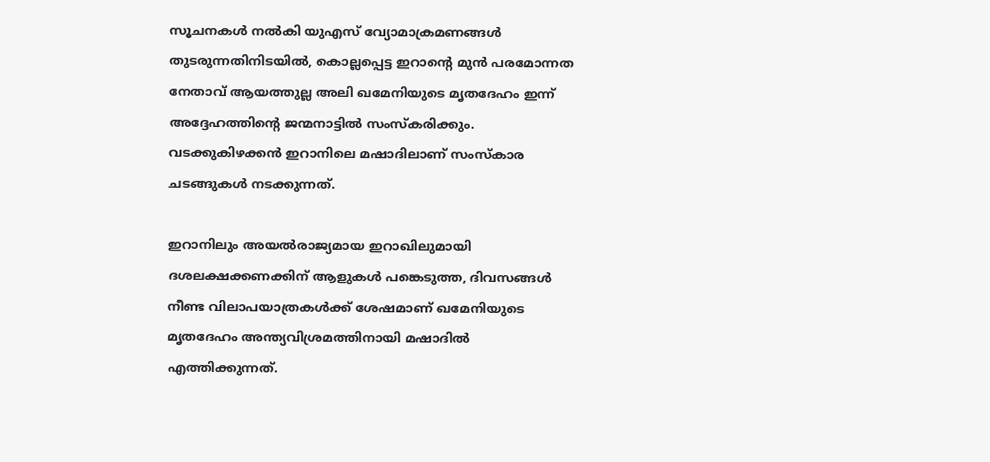സൂചനകള്‍ നല്‍കി യുഎസ് വ്യോമാക്രമണങ്ങള്‍ തുടരുന്നതിനിടയില്‍, കൊല്ലപ്പെട്ട ഇറാന്റെ മുന്‍ പരമോന്നത നേതാവ് ആയത്തുല്ല അലി ഖമേനിയുടെ മൃതദേഹം ഇന്ന് അദ്ദേഹത്തിന്റെ ജന്മനാട്ടില്‍ സംസ്‌കരിക്കും. വടക്കുകിഴക്കന്‍ ഇറാനിലെ മഷാദിലാണ് സംസ്‌കാര ചടങ്ങുകള്‍ നടക്കുന്നത്.

ഇറാനിലും അയല്‍രാജ്യമായ ഇറാഖിലുമായി ദശലക്ഷക്കണക്കിന് ആളുകള്‍ പങ്കെടുത്ത, ദിവസങ്ങള്‍ നീണ്ട വിലാപയാത്രകള്‍ക്ക് ശേഷമാണ് ഖമേനിയുടെ മൃതദേഹം അന്ത്യവിശ്രമത്തിനായി മഷാദില്‍ എത്തിക്കുന്നത്.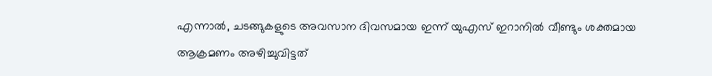എന്നാല്‍, ചടങ്ങുകളുടെ അവസാന ദിവസമായ ഇന്ന് യുഎസ് ഇറാനില്‍ വീണ്ടും ശക്തമായ ആക്രമണം അഴിച്ചുവിട്ടത്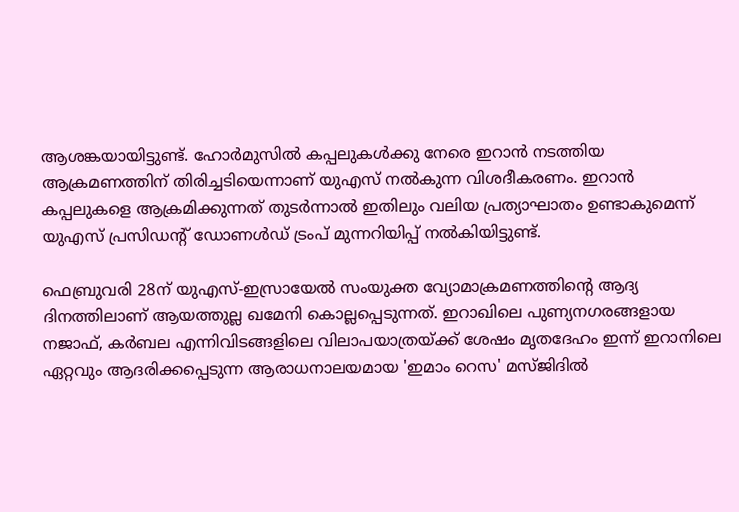ആശങ്കയായിട്ടുണ്ട്. ഹോര്‍മുസില്‍ കപ്പലുകള്‍ക്കു നേരെ ഇറാന്‍ നടത്തിയ ആക്രമണത്തിന് തിരിച്ചടിയെന്നാണ് യുഎസ് നല്‍കുന്ന വിശദീകരണം. ഇറാന്‍ കപ്പലുകളെ ആക്രമിക്കുന്നത് തുടര്‍ന്നാല്‍ ഇതിലും വലിയ പ്രത്യാഘാതം ഉണ്ടാകുമെന്ന് യുഎസ് പ്രസിഡന്റ് ഡോണള്‍ഡ് ട്രംപ് മുന്നറിയിപ്പ് നല്‍കിയിട്ടുണ്ട്.

ഫെബ്രുവരി 28ന് യുഎസ്-ഇസ്രായേല്‍ സംയുക്ത വ്യോമാക്രമണത്തിന്റെ ആദ്യ ദിനത്തിലാണ് ആയത്തുല്ല ഖമേനി കൊല്ലപ്പെടുന്നത്. ഇറാഖിലെ പുണ്യനഗരങ്ങളായ നജാഫ്, കര്‍ബല എന്നിവിടങ്ങളിലെ വിലാപയാത്രയ്ക്ക് ശേഷം മൃതദേഹം ഇന്ന് ഇറാനിലെ ഏറ്റവും ആദരിക്കപ്പെടുന്ന ആരാധനാലയമായ 'ഇമാം റെസ' മസ്ജിദില്‍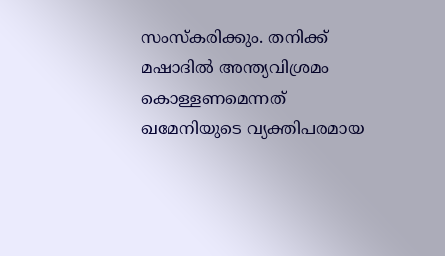സംസ്‌കരിക്കും. തനിക്ക് മഷാദില്‍ അന്ത്യവിശ്രമം കൊള്ളണമെന്നത് ഖമേനിയുടെ വ്യക്തിപരമായ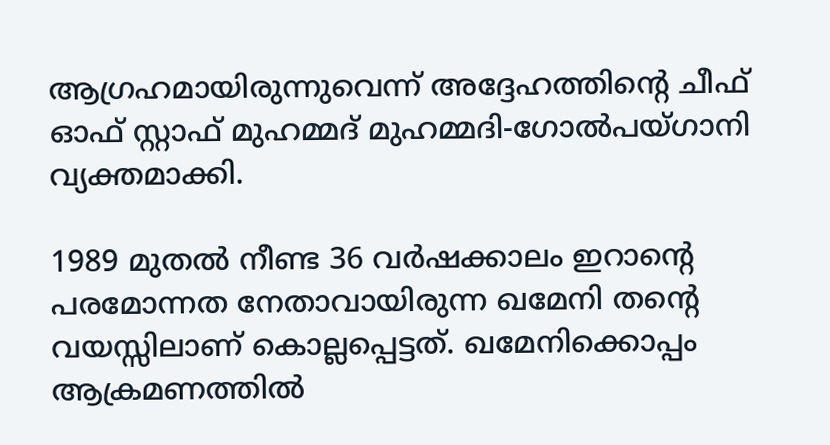ആഗ്രഹമായിരുന്നുവെന്ന് അദ്ദേഹത്തിന്റെ ചീഫ് ഓഫ് സ്റ്റാഫ് മുഹമ്മദ് മുഹമ്മദി-ഗോല്‍പയ്ഗാനി വ്യക്തമാക്കി.

1989 മുതല്‍ നീണ്ട 36 വര്‍ഷക്കാലം ഇറാന്റെ പരമോന്നത നേതാവായിരുന്ന ഖമേനി തന്റെ വയസ്സിലാണ് കൊല്ലപ്പെട്ടത്. ഖമേനിക്കൊപ്പം ആക്രമണത്തില്‍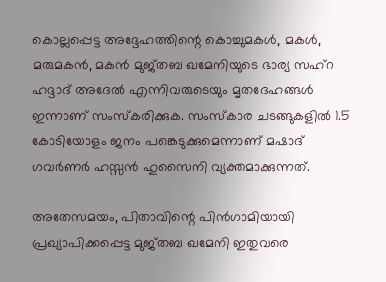കൊല്ലപ്പെട്ട അദ്ദേഹത്തിന്റെ കൊച്ചുമകള്‍, മകള്‍, മരുമകന്‍, മകന്‍ മുജ്തബ ഖമേനിയുടെ ഭാര്യ സഹ്‌റ ഹദ്ദാദ് അദേല്‍ എന്നിവരുടെയും മൃതദേഹങ്ങള്‍ ഇന്നാണ് സംസ്‌കരിക്കുക. സംസ്‌കാര ചടങ്ങുകളില്‍ 1.5 കോടിയോളം ജനം പങ്കെടുക്കുമെന്നാണ് മഷാദ് ഗവര്‍ണര്‍ ഹസ്സന്‍ ഹുസൈനി വ്യക്തമാക്കുന്നത്.

അതേസമയം, പിതാവിന്റെ പിന്‍ഗാമിയായി പ്രഖ്യാപിക്കപ്പെട്ട മുജ്തബ ഖമേനി ഇതുവരെ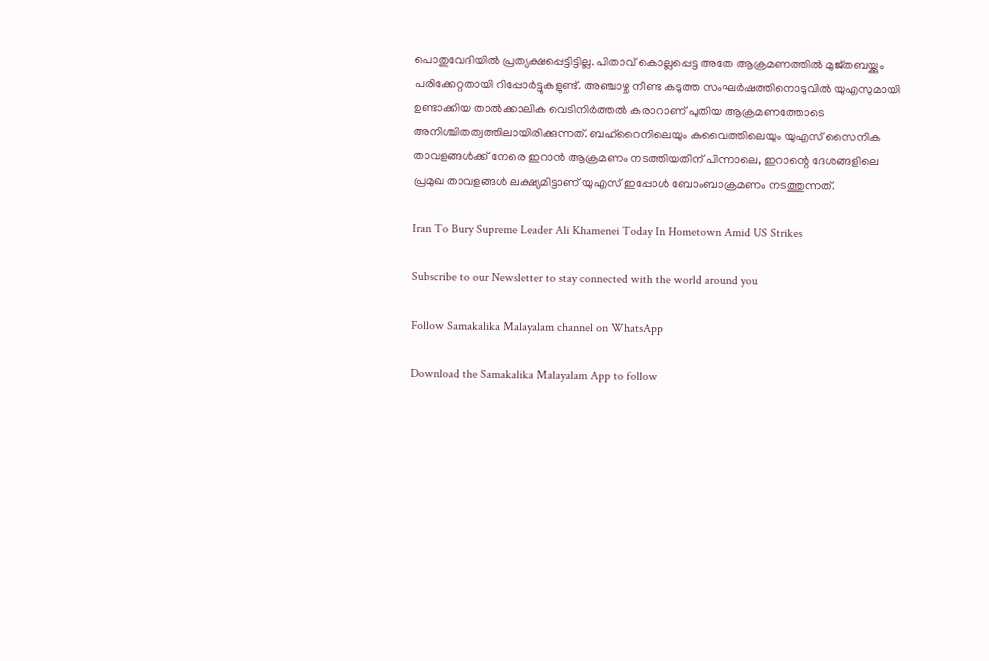പൊതുവേദിയില്‍ പ്രത്യക്ഷപ്പെട്ടിട്ടില്ല. പിതാവ് കൊല്ലപ്പെട്ട അതേ ആക്രമണത്തില്‍ മുജ്തബയ്ക്കും പരിക്കേറ്റതായി റിപ്പോര്‍ട്ടുകളുണ്ട്. അഞ്ചാഴ്ച നീണ്ട കടുത്ത സംഘര്‍ഷത്തിനൊടുവില്‍ യുഎസുമായി ഉണ്ടാക്കിയ താല്‍ക്കാലിക വെടിനിര്‍ത്തല്‍ കരാറാണ് പുതിയ ആക്രമണത്തോടെ അനിശ്ചിതത്വത്തിലായിരിക്കുന്നത്. ബഹ്റൈനിലെയും കുവൈത്തിലെയും യുഎസ് സൈനിക താവളങ്ങള്‍ക്ക് നേരെ ഇറാന്‍ ആക്രമണം നടത്തിയതിന് പിന്നാലെ, ഇറാന്റെ ദേശങ്ങളിലെ പ്രമുഖ താവളങ്ങള്‍ ലക്ഷ്യമിട്ടാണ് യുഎസ് ഇപ്പോള്‍ ബോംബാക്രമണം നടത്തുന്നത്.

Iran To Bury Supreme Leader Ali Khamenei Today In Hometown Amid US Strikes

Subscribe to our Newsletter to stay connected with the world around you

Follow Samakalika Malayalam channel on WhatsApp

Download the Samakalika Malayalam App to follow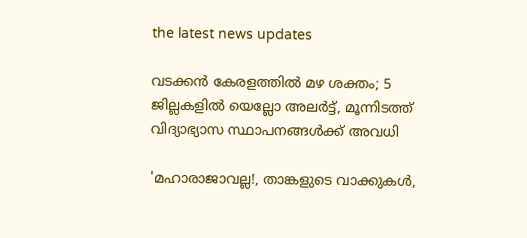the latest news updates

വടക്കന്‍ കേരളത്തില്‍ മഴ ശക്തം; 5 ജില്ലകളില്‍ യെല്ലോ അലര്‍ട്ട്, മൂന്നിടത്ത് വിദ്യാഭ്യാസ സ്ഥാപനങ്ങള്‍ക്ക് അവധി

'മഹാരാജാവല്ല!, താങ്കളുടെ വാക്കുകള്‍,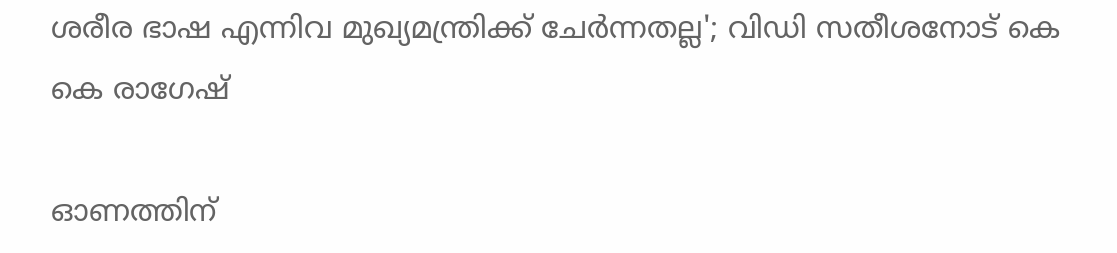ശരീര ഭാഷ എന്നിവ മുഖ്യമന്ത്രിക്ക് ചേര്‍ന്നതല്ല'; വിഡി സതീശനോട് കെ കെ രാഗേഷ്

ഓണത്തിന്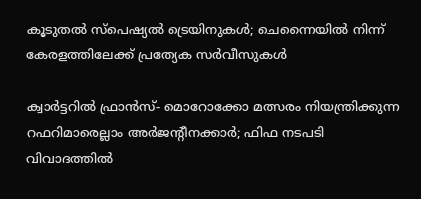കൂടുതല്‍ സ്‌പെഷ്യല്‍ ട്രെയിനുകള്‍; ചെന്നൈയില്‍ നിന്ന് കേരളത്തിലേക്ക് പ്രത്യേക സര്‍വീസുകള്‍

ക്വാര്‍ട്ടറില്‍ ഫ്രാന്‍സ്- മൊറോക്കോ മത്സരം നിയന്ത്രിക്കുന്ന റഫറിമാരെല്ലാം അര്‍ജന്റീനക്കാര്‍; ഫിഫ നടപടി വിവാദത്തില്‍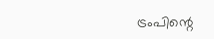ട്രംപിന്റെ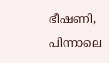ഭീഷണി, പിന്നാലെ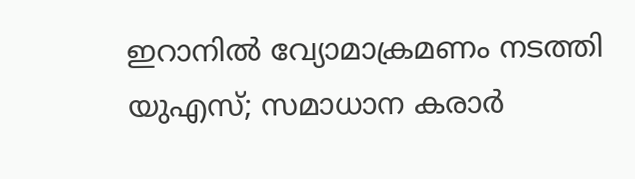ഇറാനില്‍ വ്യോമാക്രമണം നടത്തി യുഎസ്; സമാധാന കരാര്‍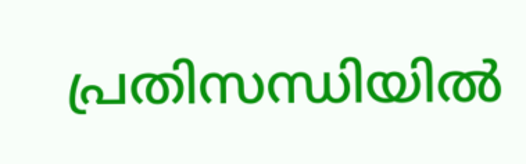പ്രതിസന്ധിയില്‍